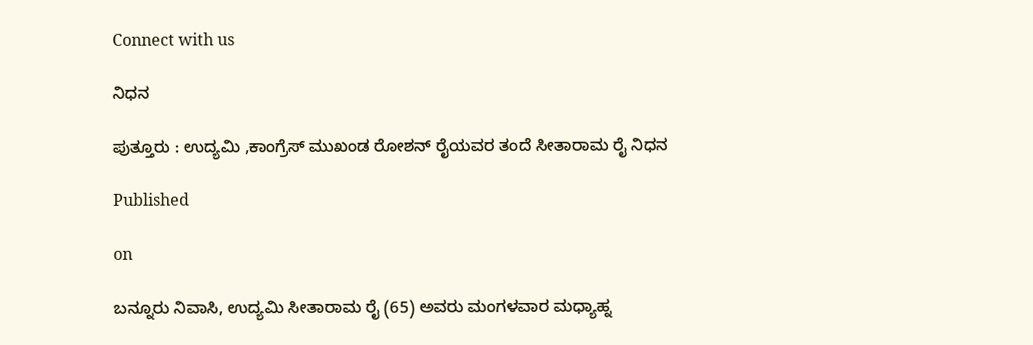Connect with us

ನಿಧನ

ಪುತ್ತೂರು : ಉದ್ಯಮಿ ,ಕಾಂಗ್ರೆಸ್ ಮುಖಂಡ ರೋಶನ್ ರೈಯವರ ತಂದೆ ಸೀತಾರಾಮ ರೈ ನಿಧನ

Published

on

ಬನ್ನೂರು ನಿವಾಸಿ, ಉದ್ಯಮಿ ಸೀತಾರಾಮ ರೈ (65) ಅವರು ಮಂಗಳವಾರ ಮಧ್ಯಾಹ್ನ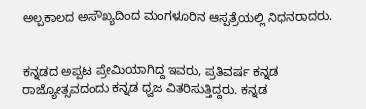ಅಲ್ಪಕಾಲದ ಅಸೌಖ್ಯದಿಂದ ಮಂಗಳೂರಿನ ಆಸ್ಪತ್ರೆಯಲ್ಲಿ ನಿಧನರಾದರು.


ಕನ್ನಡದ ಅಪ್ಪಟ ಪ್ರೇಮಿಯಾಗಿದ್ದ ಇವರು, ಪ್ರತಿವರ್ಷ ಕನ್ನಡ ರಾಜ್ಯೋತ್ಸವದಂದು ಕನ್ನಡ ಧ್ವಜ ವಿತರಿಸುತ್ತಿದ್ದರು. ಕನ್ನಡ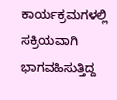ಕಾರ್ಯಕ್ರಮಗಳಲ್ಲಿ ಸಕ್ರಿಯವಾಗಿ ಭಾಗವಹಿಸುತ್ತಿದ್ದ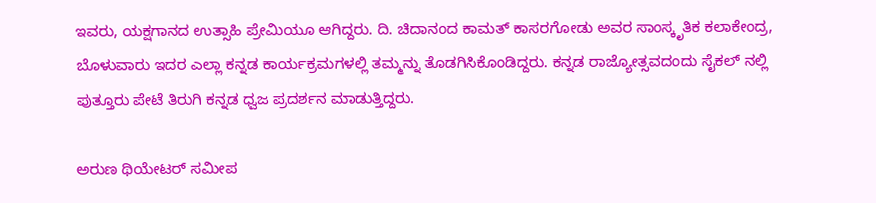ಇವರು, ಯಕ್ಷಗಾನದ ಉತ್ಸಾಹಿ ಪ್ರೇಮಿಯೂ ಆಗಿದ್ದರು. ದಿ. ಚಿದಾನಂದ ಕಾಮತ್ ಕಾಸರಗೋಡು ಅವರ ಸಾಂಸ್ಕೃತಿಕ ಕಲಾಕೇಂದ್ರ, ಬೊಳುವಾರು ಇದರ ಎಲ್ಲಾ ಕನ್ನಡ ಕಾರ್ಯಕ್ರಮಗಳಲ್ಲಿ ತಮ್ಮನ್ನು ತೊಡಗಿಸಿಕೊಂಡಿದ್ದರು. ಕನ್ನಡ ರಾಜ್ಯೋತ್ಸವದಂದು ಸೈಕಲ್‌ ನಲ್ಲಿ ಪುತ್ತೂರು ಪೇಟೆ ತಿರುಗಿ ಕನ್ನಡ ಧ್ವಜ ಪ್ರದರ್ಶನ ಮಾಡುತ್ತಿದ್ದರು.

ಅರುಣ ಥಿಯೇಟರ್ ಸಮೀಪ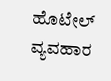ಹೊಟೇಲ್ ವ್ಯವಹಾರ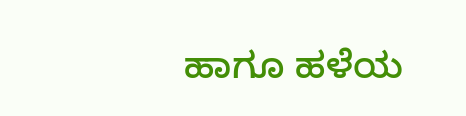ಹಾಗೂ ಹಳೆಯ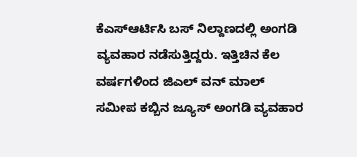ಕೆಎಸ್ಆರ್ಟಿಸಿ ಬಸ್ ನಿಲ್ದಾಣದಲ್ಲಿ ಅಂಗಡಿ ವ್ಯವಹಾರ ನಡೆಸುತ್ತಿದ್ದರು. ಇತ್ತಿಚಿನ ಕೆಲ ವರ್ಷಗಳಿಂದ ಜಿಎಲ್ ವನ್ ಮಾಲ್ ಸಮೀಪ ಕಬ್ಬಿನ ಜ್ಯೂಸ್ ಅಂಗಡಿ ವ್ಯವಹಾರ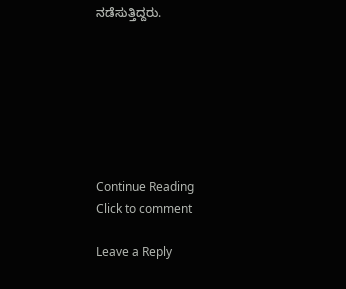ನಡೆಸುತ್ತಿದ್ದರು.







Continue Reading
Click to comment

Leave a Reply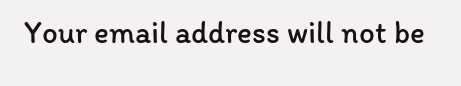Your email address will not be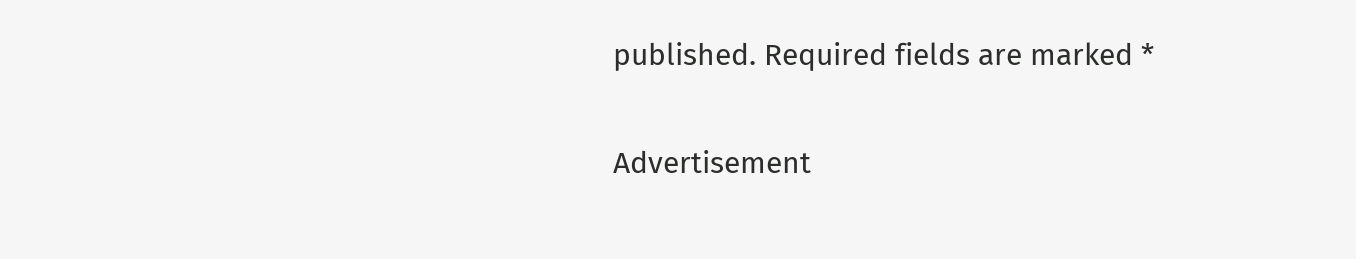published. Required fields are marked *

Advertisement